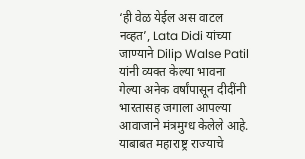‘ही वेळ येईल अस वाटल नव्हत’, Lata Didi यांच्या जाण्याने Dilip Walse Patil यांनी व्यक्त केल्या भावना
गेल्या अनेक वर्षांपासून दीदींनी भारतासह जगाला आपल्या आवाजाने मंत्रमुग्ध केलेले आहे. याबाबत महाराष्ट्र राज्याचे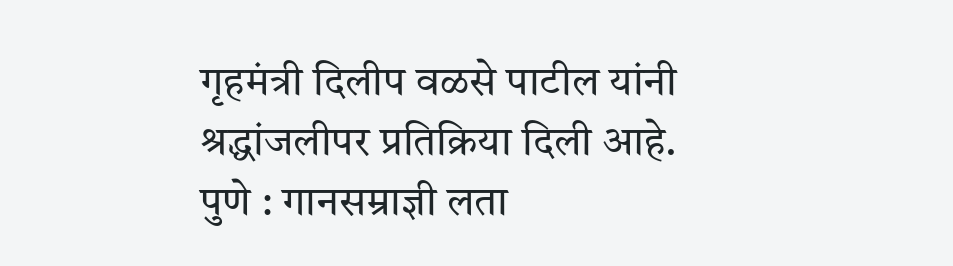गृहमंत्री दिलीप वळसे पाटील यांनी श्रद्धांजलीपर प्रतिक्रिया दिली आहे.
पुणे : गानसम्राज्ञी लता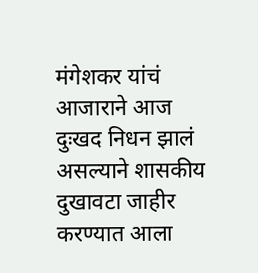मंगेशकर यांचं आजाराने आज दुःखद निधन झालं असल्याने शासकीय दुखावटा जाहीर करण्यात आला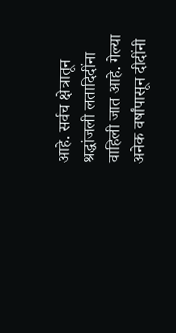आहे. सर्वच क्षेत्रातून श्रद्धांजली लतादिदींना वाहिली जात आहे. गेल्या अनेक वर्षांपासून दीदींनी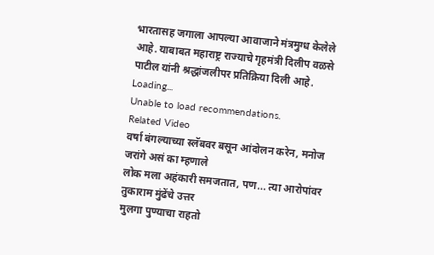भारतासह जगाला आपल्या आवाजाने मंत्रमुग्ध केलेले आहे. याबाबत महाराष्ट्र राज्याचे गृहमंत्री दिलीप वळसे पाटील यांनी श्रद्धांजलीपर प्रतिक्रिया दिली आहे.
Loading...
Unable to load recommendations.
Related Video
वर्षा बंगल्याच्या स्लॅबवर बसून आंदोलन करेन, मनोज जरांगे असं का म्हणाले
लोक मला अहंकारी समजतात, पण... त्या आरोपांवर तुकाराम मुंढेंचे उत्तर
मुलगा पुण्याचा राहतो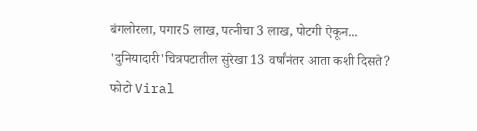बंगलोरला, पगार5 लाख, पत्नीचा 3 लाख, पोटगी ऐकून...
'दुनियादारी'चित्रपटातील सुरेखा 13 वर्षांनंतर आता कशी दिसते? फोटो Viral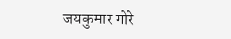जयकुमार गोरे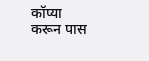कॉप्या करून पास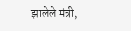झालेले मंत्री,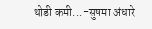थोडी कमी...-सुषमा अंधारे